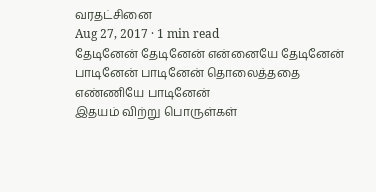வரதட்சினை
Aug 27, 2017 · 1 min read
தேடினேன் தேடினேன் என்னையே தேடினேன்
பாடினேன் பாடினேன் தொலைத்ததை எண்ணியே பாடினேன்
இதயம் விற்று பொருள்கள்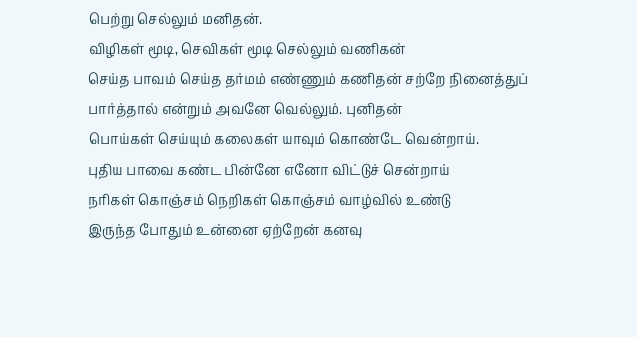பெற்று செல்லும் மனிதன்.
விழிகள் மூடி, செவிகள் மூடி செல்லும் வணிகன்
செய்த பாவம் செய்த தர்மம் எண்ணும் கணிதன் சற்றே நினைத்துப் பார்த்தால் என்றும் அவனே வெல்லும். புனிதன்
பொய்கள் செய்யும் கலைகள் யாவும் கொண்டே வென்றாய்.
புதிய பாவை கண்ட பின்னே எனோ விட்டுச் சென்றாய்
நரிகள் கொஞ்சம் நெறிகள் கொஞ்சம் வாழ்வில் உண்டு
இருந்த போதும் உன்னை ஏற்றேன் கனவு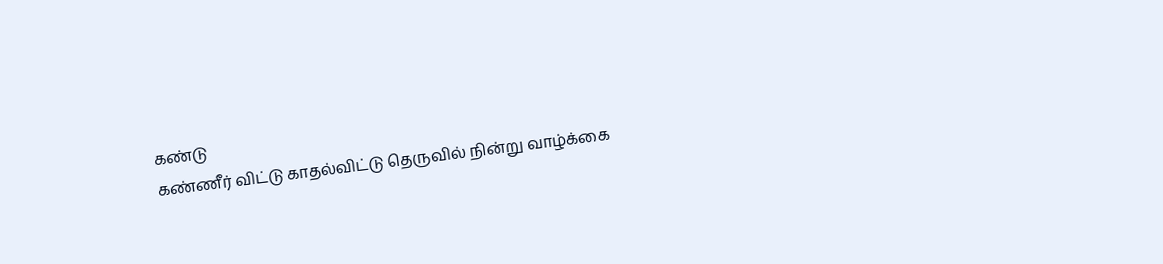கண்டு
கண்ணீர் விட்டு காதல்விட்டு தெருவில் நின்று வாழ்க்கை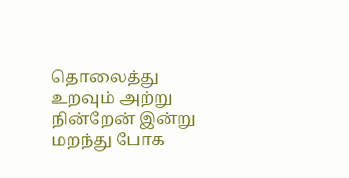தொலைத்து உறவும் அற்று நின்றேன் இன்று
மறந்து போக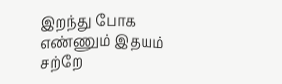இறந்து போக எண்ணும் இதயம் சற்றே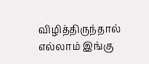விழித்திருந்தால் எல்லாம் இங்கு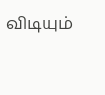விடியும்